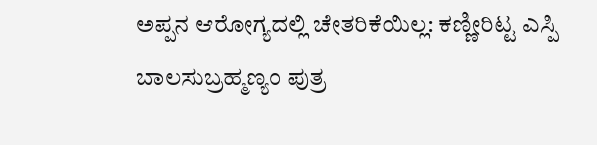ಅಪ್ಪನ ಆರೋಗ್ಯದಲ್ಲಿ ಚೇತರಿಕೆಯಿಲ್ಲ: ಕಣ್ಣೀರಿಟ್ಟ ಎಸ್ಪಿ ಬಾಲಸುಬ್ರಹ್ಮಣ್ಯಂ ಪುತ್ರ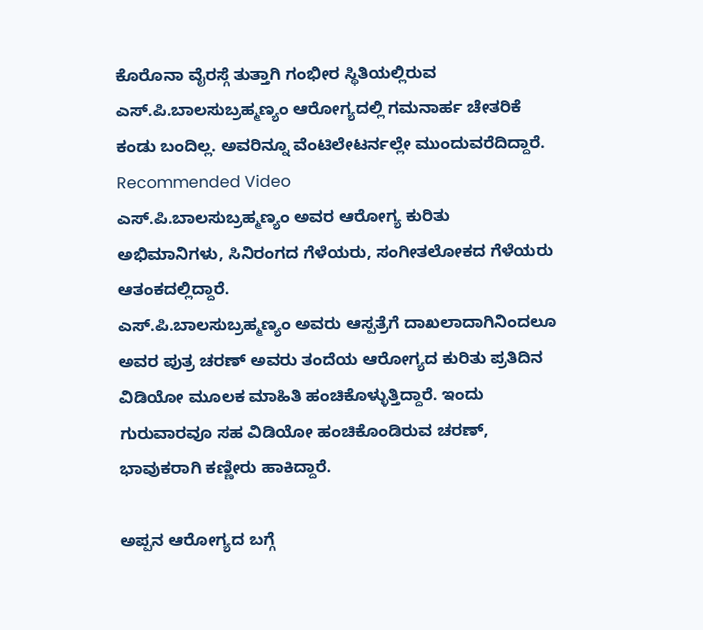ಕೊರೊನಾ ವೈರಸ್ಗೆ ತುತ್ತಾಗಿ ಗಂಭೀರ ಸ್ಥಿತಿಯಲ್ಲಿರುವ ಎಸ್.ಪಿ.ಬಾಲಸುಬ್ರಹ್ಮಣ್ಯಂ ಆರೋಗ್ಯದಲ್ಲಿ ಗಮನಾರ್ಹ ಚೇತರಿಕೆ ಕಂಡು ಬಂದಿಲ್ಲ. ಅವರಿನ್ನೂ ವೆಂಟಿಲೇಟರ್ನಲ್ಲೇ ಮುಂದುವರೆದಿದ್ದಾರೆ.
Recommended Video
ಎಸ್.ಪಿ.ಬಾಲಸುಬ್ರಹ್ಮಣ್ಯಂ ಅವರ ಆರೋಗ್ಯ ಕುರಿತು ಅಭಿಮಾನಿಗಳು, ಸಿನಿರಂಗದ ಗೆಳೆಯರು, ಸಂಗೀತಲೋಕದ ಗೆಳೆಯರು ಆತಂಕದಲ್ಲಿದ್ದಾರೆ.
ಎಸ್.ಪಿ.ಬಾಲಸುಬ್ರಹ್ಮಣ್ಯಂ ಅವರು ಆಸ್ಪತ್ರೆಗೆ ದಾಖಲಾದಾಗಿನಿಂದಲೂ ಅವರ ಪುತ್ರ ಚರಣ್ ಅವರು ತಂದೆಯ ಆರೋಗ್ಯದ ಕುರಿತು ಪ್ರತಿದಿನ ವಿಡಿಯೋ ಮೂಲಕ ಮಾಹಿತಿ ಹಂಚಿಕೊಳ್ಳುತ್ತಿದ್ದಾರೆ. ಇಂದು ಗುರುವಾರವೂ ಸಹ ವಿಡಿಯೋ ಹಂಚಿಕೊಂಡಿರುವ ಚರಣ್, ಭಾವುಕರಾಗಿ ಕಣ್ಣೀರು ಹಾಕಿದ್ದಾರೆ.

ಅಪ್ಪನ ಆರೋಗ್ಯದ ಬಗ್ಗೆ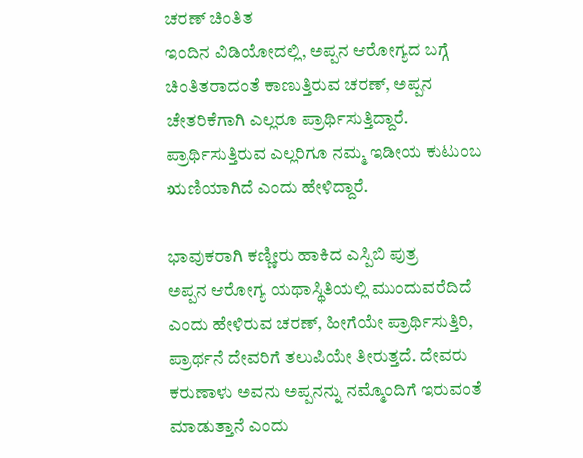ಚರಣ್ ಚಿಂತಿತ
ಇಂದಿನ ವಿಡಿಯೋದಲ್ಲಿ, ಅಪ್ಪನ ಆರೋಗ್ಯದ ಬಗ್ಗೆ ಚಿಂತಿತರಾದಂತೆ ಕಾಣುತ್ತಿರುವ ಚರಣ್, ಅಪ್ಪನ ಚೇತರಿಕೆಗಾಗಿ ಎಲ್ಲರೂ ಪ್ರಾರ್ಥಿಸುತ್ತಿದ್ದಾರೆ. ಪ್ರಾರ್ಥಿಸುತ್ತಿರುವ ಎಲ್ಲರಿಗೂ ನಮ್ಮ ಇಡೀಯ ಕುಟುಂಬ ಋಣಿಯಾಗಿದೆ ಎಂದು ಹೇಳಿದ್ದಾರೆ.

ಭಾವುಕರಾಗಿ ಕಣ್ಣೀರು ಹಾಕಿದ ಎಸ್ಪಿಬಿ ಪುತ್ರ
ಅಪ್ಪನ ಆರೋಗ್ಯ ಯಥಾಸ್ಥಿತಿಯಲ್ಲಿ ಮುಂದುವರೆದಿದೆ ಎಂದು ಹೇಳಿರುವ ಚರಣ್, ಹೀಗೆಯೇ ಪ್ರಾರ್ಥಿಸುತ್ತಿರಿ, ಪ್ರಾರ್ಥನೆ ದೇವರಿಗೆ ತಲುಪಿಯೇ ತೀರುತ್ತದೆ. ದೇವರು ಕರುಣಾಳು ಅವನು ಅಪ್ಪನನ್ನು ನಮ್ಮೊಂದಿಗೆ ಇರುವಂತೆ ಮಾಡುತ್ತಾನೆ ಎಂದು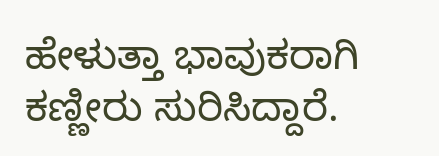ಹೇಳುತ್ತಾ ಭಾವುಕರಾಗಿ ಕಣ್ಣೀರು ಸುರಿಸಿದ್ದಾರೆ.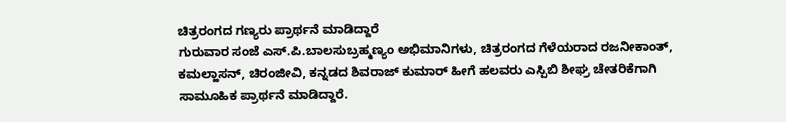ಚಿತ್ರರಂಗದ ಗಣ್ಯರು ಪ್ರಾರ್ಥನೆ ಮಾಡಿದ್ದಾರೆ
ಗುರುವಾರ ಸಂಜೆ ಎಸ್.ಪಿ.ಬಾಲಸುಬ್ರಹ್ಮಣ್ಯಂ ಅಭಿಮಾನಿಗಳು, ಚಿತ್ರರಂಗದ ಗೆಳೆಯರಾದ ರಜನೀಕಾಂತ್, ಕಮಲ್ಹಾಸನ್, ಚಿರಂಜೀವಿ, ಕನ್ನಡದ ಶಿವರಾಜ್ ಕುಮಾರ್ ಹೀಗೆ ಹಲವರು ಎಸ್ಪಿಬಿ ಶೀಘ್ರ ಚೇತರಿಕೆಗಾಗಿ ಸಾಮೂಹಿಕ ಪ್ರಾರ್ಥನೆ ಮಾಡಿದ್ದಾರೆ.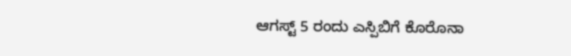ಆಗಸ್ಟ್ 5 ರಂದು ಎಸ್ಪಿಬಿಗೆ ಕೊರೊನಾ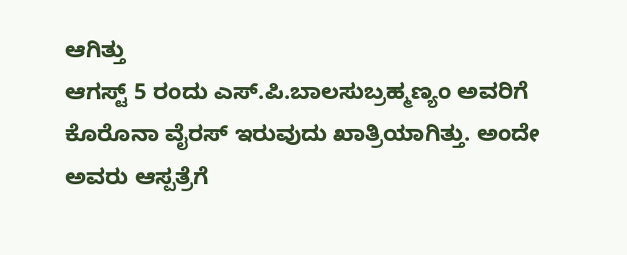ಆಗಿತ್ತು
ಆಗಸ್ಟ್ 5 ರಂದು ಎಸ್.ಪಿ.ಬಾಲಸುಬ್ರಹ್ಮಣ್ಯಂ ಅವರಿಗೆ ಕೊರೊನಾ ವೈರಸ್ ಇರುವುದು ಖಾತ್ರಿಯಾಗಿತ್ತು. ಅಂದೇ ಅವರು ಆಸ್ಪತ್ರೆಗೆ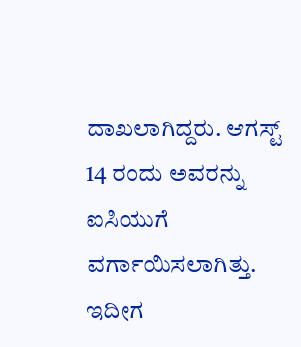ದಾಖಲಾಗಿದ್ದರು. ಆಗಸ್ಟ್ 14 ರಂದು ಅವರನ್ನು ಐಸಿಯುಗೆ ವರ್ಗಾಯಿಸಲಾಗಿತ್ತು. ಇದೀಗ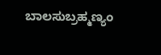ಬಾಲಸುಬ್ರಹ್ಮಣ್ಯಂ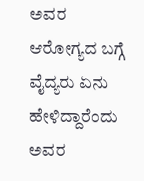ಅವರ ಆರೋಗ್ಯದ ಬಗ್ಗೆ ವೈದ್ಯರು ಏನು ಹೇಳಿದ್ದಾರೆಂದು ಅವರ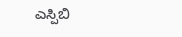ಎಸ್ಪಿಬಿ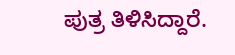ಪುತ್ರ ತಿಳಿಸಿದ್ದಾರೆ.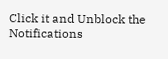Click it and Unblock the Notifications